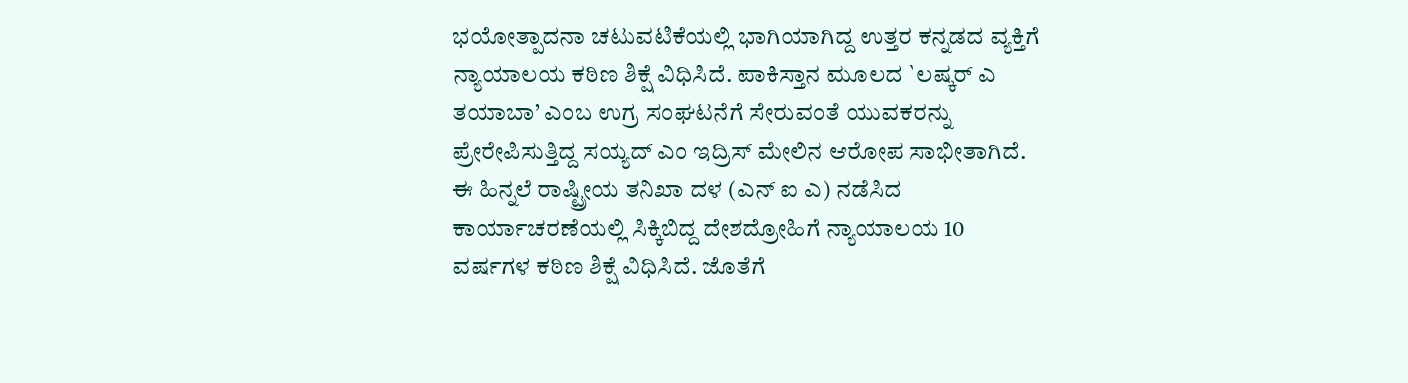ಭಯೋತ್ಪಾದನಾ ಚಟುವಟಿಕೆಯಲ್ಲಿ ಭಾಗಿಯಾಗಿದ್ದ ಉತ್ತರ ಕನ್ನಡದ ವ್ಯಕ್ತಿಗೆ ನ್ಯಾಯಾಲಯ ಕಠಿಣ ಶಿಕ್ಷೆ ವಿಧಿಸಿದೆ. ಪಾಕಿಸ್ತಾನ ಮೂಲದ `ಲಷ್ಕರ್ ಎ ತಯಾಬಾ’ ಎಂಬ ಉಗ್ರ ಸಂಘಟನೆಗೆ ಸೇರುವಂತೆ ಯುವಕರನ್ನು ಪ್ರೇರೇಪಿಸುತ್ತಿದ್ದ ಸಯ್ಯದ್ ಎಂ ಇದ್ರಿಸ್ ಮೇಲಿನ ಆರೋಪ ಸಾಭೀತಾಗಿದೆ.
ಈ ಹಿನ್ನಲೆ ರಾಷ್ಟ್ರೀಯ ತನಿಖಾ ದಳ (ಎನ್ ಐ ಎ) ನಡೆಸಿದ ಕಾರ್ಯಾಚರಣೆಯಲ್ಲಿ ಸಿಕ್ಕಿಬಿದ್ದ ದೇಶದ್ರೋಹಿಗೆ ನ್ಯಾಯಾಲಯ 10 ವರ್ಷಗಳ ಕಠಿಣ ಶಿಕ್ಷೆ ವಿಧಿಸಿದೆ. ಜೊತೆಗೆ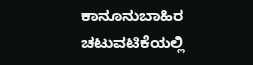ಕಾನೂನುಬಾಹಿರ ಚಟುವಟಿಕೆಯಲ್ಲಿ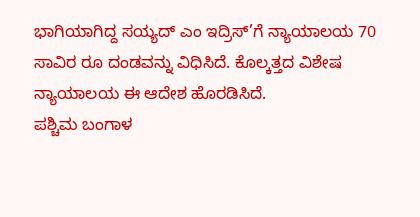ಭಾಗಿಯಾಗಿದ್ದ ಸಯ್ಯದ್ ಎಂ ಇದ್ರಿಸ್’ಗೆ ನ್ಯಾಯಾಲಯ 70 ಸಾವಿರ ರೂ ದಂಡವನ್ನು ವಿಧಿಸಿದೆ. ಕೊಲ್ಕತ್ತದ ವಿಶೇಷ ನ್ಯಾಯಾಲಯ ಈ ಆದೇಶ ಹೊರಡಿಸಿದೆ.
ಪಶ್ಚಿಮ ಬಂಗಾಳ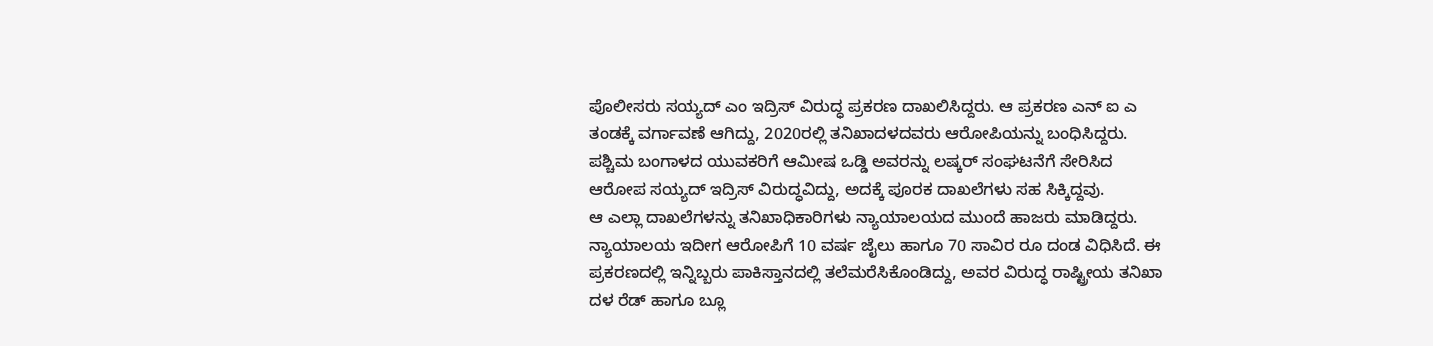ಪೊಲೀಸರು ಸಯ್ಯದ್ ಎಂ ಇದ್ರಿಸ್ ವಿರುದ್ಧ ಪ್ರಕರಣ ದಾಖಲಿಸಿದ್ದರು. ಆ ಪ್ರಕರಣ ಎನ್ ಐ ಎ ತಂಡಕ್ಕೆ ವರ್ಗಾವಣೆ ಆಗಿದ್ದು, 2020ರಲ್ಲಿ ತನಿಖಾದಳದವರು ಆರೋಪಿಯನ್ನು ಬಂಧಿಸಿದ್ದರು. ಪಶ್ಚಿಮ ಬಂಗಾಳದ ಯುವಕರಿಗೆ ಆಮೀಷ ಒಡ್ಡಿ ಅವರನ್ನು ಲಷ್ಕರ್ ಸಂಘಟನೆಗೆ ಸೇರಿಸಿದ ಆರೋಪ ಸಯ್ಯದ್ ಇದ್ರಿಸ್ ವಿರುದ್ಧವಿದ್ದು, ಅದಕ್ಕೆ ಪೂರಕ ದಾಖಲೆಗಳು ಸಹ ಸಿಕ್ಕಿದ್ದವು.
ಆ ಎಲ್ಲಾ ದಾಖಲೆಗಳನ್ನು ತನಿಖಾಧಿಕಾರಿಗಳು ನ್ಯಾಯಾಲಯದ ಮುಂದೆ ಹಾಜರು ಮಾಡಿದ್ದರು. ನ್ಯಾಯಾಲಯ ಇದೀಗ ಆರೋಪಿಗೆ 10 ವರ್ಷ ಜೈಲು ಹಾಗೂ 70 ಸಾವಿರ ರೂ ದಂಡ ವಿಧಿಸಿದೆ. ಈ ಪ್ರಕರಣದಲ್ಲಿ ಇನ್ನಿಬ್ಬರು ಪಾಕಿಸ್ತಾನದಲ್ಲಿ ತಲೆಮರೆಸಿಕೊಂಡಿದ್ದು, ಅವರ ವಿರುದ್ಧ ರಾಷ್ಟ್ರೀಯ ತನಿಖಾ ದಳ ರೆಡ್ ಹಾಗೂ ಬ್ಲೂ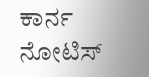ಕಾರ್ನ ನೋಟಿಸ್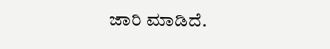ಜಾರಿ ಮಾಡಿದೆ.